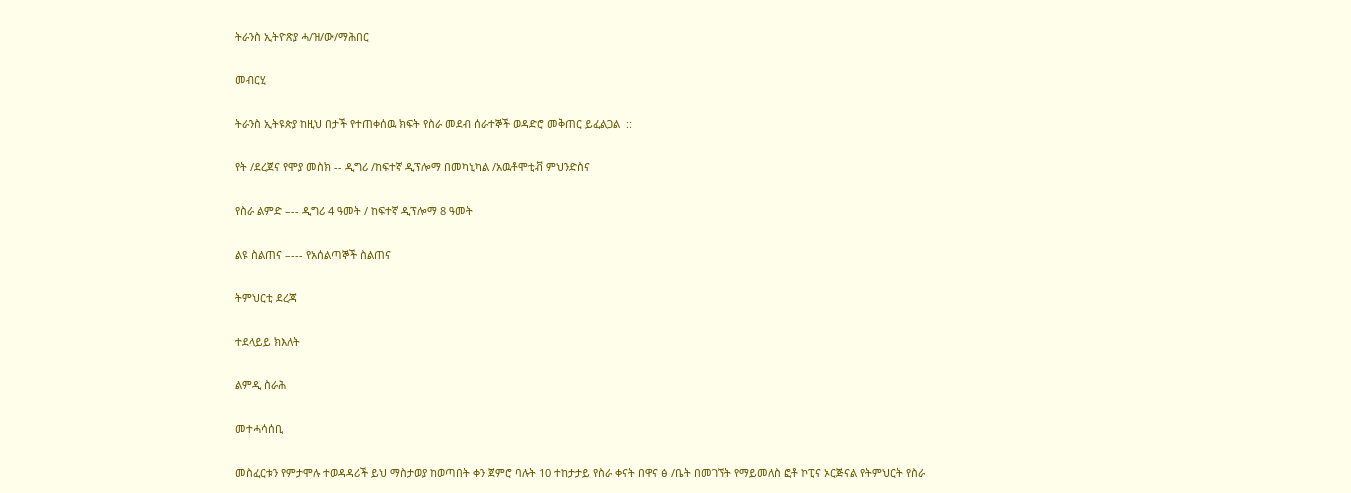ትራንስ ኢትዮጽያ ሓ/ዝ/ው/ማሕበር

መብርሂ

ትራንስ ኢትዩጵያ ከዚህ በታች የተጠቀሰዉ ክፍት የስራ መደብ ሰራተኞች ወዳድሮ መቅጠር ይፈልጋል  ::

የት /ደረጀና የሞያ መስክ -- ዲግሪ /ከፍተኛ ዲፕሎማ በመካኒካል /አዉቶሞቲቭ ምህንድስና

የስራ ልምድ –-- ዲግሪ 4 ዓመት / ከፍተኛ ዲፕሎማ 8 ዓመት

ልዩ ስልጠና –--- የአሰልጣኞች ስልጠና

ትምህርቲ ደረጃ

ተደላይይ ክእለት

ልምዲ ስራሕ

መተሓሳሰቢ

መስፈርቱን የምታሞሉ ተወዳዳሪች ይህ ማስታወያ ከወጣበት ቀን ጀምሮ ባሉት 10 ተከታታይ የስራ ቀናት በዋና ፅ /ቤት በመገኘት የማይመለስ ፎቶ ኮፒና ኦርጅናል የትምህርት የስራ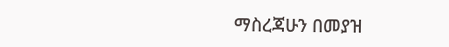ማስረጃሁን በመያዝ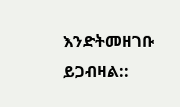እንድትመዘገቡ ይጋብዛል::